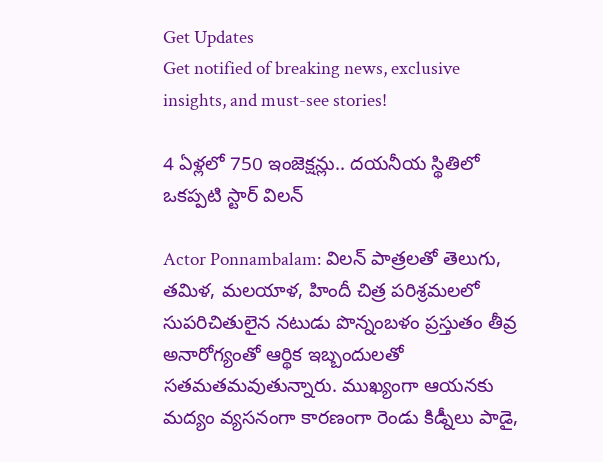Get Updates
Get notified of breaking news, exclusive insights, and must-see stories!

4 ఏళ్లలో 750 ఇంజెక్షన్లు.. దయనీయ స్థితిలో ఒకప్పటి స్టార్ విలన్

Actor Ponnambalam: విలన్ పాత్రలతో తెలుగు, తమిళ, మలయాళ, హిందీ చిత్ర పరిశ్రమలలో సుపరిచితులైన నటుడు పొన్నంబళం ప్రస్తుతం తీవ్ర అనారోగ్యంతో ఆర్థిక ఇబ్బందులతో సతమతమవుతున్నారు. ముఖ్యంగా ఆయనకు మద్యం వ్యసనంగా కారణంగా రెండు కిడ్నీలు పాడై,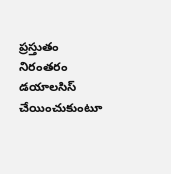ప్రస్తుతం నిరంతరం డయాలసిస్ చేయించుకుంటూ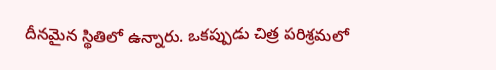దీనమైన స్థితిలో ఉన్నారు. ఒకప్పుడు చిత్ర పరిశ్రమలో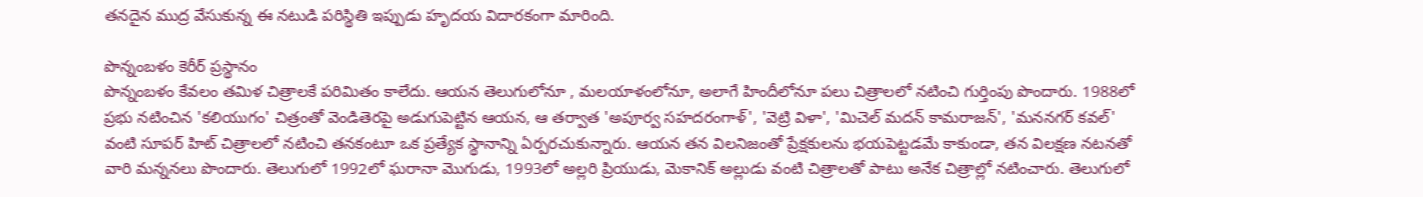తనదైన ముద్ర వేసుకున్న ఈ నటుడి పరిస్థితి ఇప్పుడు హృదయ విదారకంగా మారింది.

పొన్నంబళం కెరీర్ ప్రస్థానం
పొన్నంబళం కేవలం తమిళ చిత్రాలకే పరిమితం కాలేదు. ఆయన తెలుగులోనూ , మలయాళంలోనూ, అలాగే హిందీలోనూ పలు చిత్రాలలో నటించి గుర్తింపు పొందారు. 1988లో ప్రభు నటించిన 'కలియుగం' చిత్రంతో వెండితెరపై అడుగుపెట్టిన ఆయన, ఆ తర్వాత 'అపూర్వ సహదరంగాళ్', 'వెట్రి విళా', 'మిచెల్ మదన్ కామరాజన్', 'మననగర్ కవల్' వంటి సూపర్ హిట్ చిత్రాలలో నటించి తనకంటూ ఒక ప్రత్యేక స్థానాన్ని ఏర్పరచుకున్నారు. ఆయన తన విలనిజంతో ప్రేక్షకులను భయపెట్టడమే కాకుండా, తన విలక్షణ నటనతో వారి మన్ననలు పొందారు. తెలుగులో 1992లో ఘరానా మొగుడు, 1993లో అల్లరి ప్రియుడు, మెకానిక్ అల్లుడు వంటి చిత్రాలతో పాటు అనేక చిత్రాల్లో నటించారు. తెలుగులో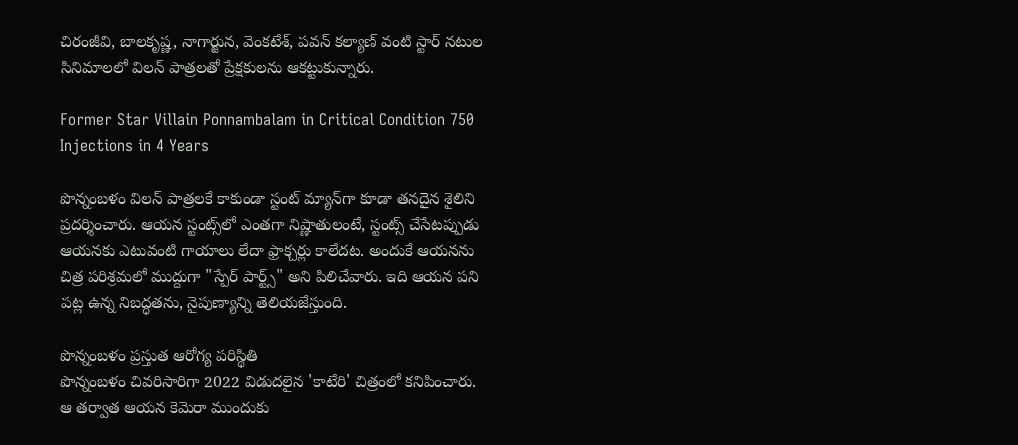చిరంజీవి, బాలకృష్ణ, నాగార్జున, వెంకటేశ్, పవన్ కల్యాణ్ వంటి స్టార్ నటుల సినిమాలలో విలన్ పాత్రలతో ప్రేక్షకులను ఆకట్టుకున్నారు.

Former Star Villain Ponnambalam in Critical Condition 750 Injections in 4 Years

పొన్నంబళం విలన్ పాత్రలకే కాకుండా స్టంట్ మ్యాన్‌గా కూడా తనదైన శైలిని ప్రదర్శించారు. ఆయన స్టంట్స్‌లో ఎంతగా నిష్ణాతులంటే, స్టంట్స్ చేసేటప్పుడు ఆయనకు ఎటువంటి గాయాలు లేదా ఫ్రాక్చర్లు కాలేదట. అందుకే ఆయనను చిత్ర పరిశ్రమలో ముద్దుగా "స్పేర్ పార్ట్స్" అని పిలిచేవారు. ఇది ఆయన పని పట్ల ఉన్న నిబద్ధతను, నైపుణ్యాన్ని తెలియజేస్తుంది.

పొన్నంబళం ప్రస్తుత ఆరోగ్య పరిస్థితి
పొన్నంబళం చివరిసారిగా 2022 విడుదలైన 'కాటేరి' చిత్రంలో కనిపించారు. ఆ తర్వాత ఆయన కెమెరా ముందుకు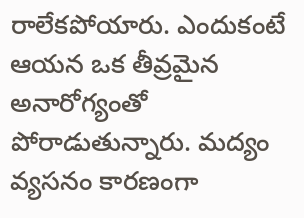రాలేకపోయారు. ఎందుకంటే ఆయన ఒక తీవ్రమైన అనారోగ్యంతో పోరాడుతున్నారు. మద్యం వ్యసనం కారణంగా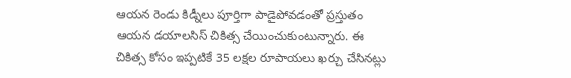ఆయన రెండు కిడ్నీలు పూర్తిగా పాడైపోవడంతో ప్రస్తుతం ఆయన డయాలసిస్ చికిత్స చేయించుకుంటున్నారు. ఈ చికిత్స కోసం ఇప్పటికే 35 లక్షల రూపాయలు ఖర్చు చేసినట్లు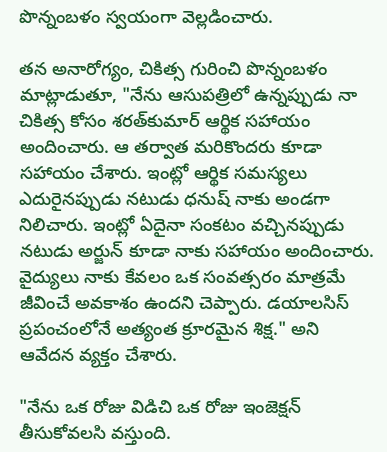పొన్నంబళం స్వయంగా వెల్లడించారు.

తన అనారోగ్యం, చికిత్స గురించి పొన్నంబళం మాట్లాడుతూ, "నేను ఆసుపత్రిలో ఉన్నప్పుడు నా చికిత్స కోసం శరత్‌కుమార్ ఆర్థిక సహాయం అందించారు. ఆ తర్వాత మరికొందరు కూడా సహాయం చేశారు. ఇంట్లో ఆర్థిక సమస్యలు ఎదురైనప్పుడు నటుడు ధనుష్ నాకు అండగా నిలిచారు. ఇంట్లో ఏదైనా సంకటం వచ్చినప్పుడు నటుడు అర్జున్ కూడా నాకు సహాయం అందించారు. వైద్యులు నాకు కేవలం ఒక సంవత్సరం మాత్రమే జీవించే అవకాశం ఉందని చెప్పారు. డయాలసిస్ ప్రపంచంలోనే అత్యంత క్రూరమైన శిక్ష." అని ఆవేదన వ్యక్తం చేశారు.

"నేను ఒక రోజు విడిచి ఒక రోజు ఇంజెక్షన్ తీసుకోవలసి వస్తుంది.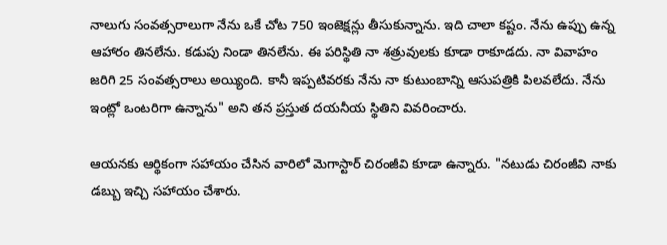నాలుగు సంవత్సరాలుగా నేను ఒకే చోట 750 ఇంజెక్షన్లు తీసుకున్నాను. ఇది చాలా కష్టం. నేను ఉప్పు ఉన్న ఆహారం తినలేను. కడుపు నిండా తినలేను. ఈ పరిస్థితి నా శత్రువులకు కూడా రాకూడదు. నా వివాహం జరిగి 25 సంవత్సరాలు అయ్యింది. కానీ ఇప్పటివరకు నేను నా కుటుంబాన్ని ఆసుపత్రికి పిలవలేదు. నేను ఇంట్లో ఒంటరిగా ఉన్నాను" అని తన ప్రస్తుత దయనీయ స్థితిని వివరించారు.

ఆయనకు ఆర్థికంగా సహాయం చేసిన వారిలో మెగాస్టార్ చిరంజీవి కూడా ఉన్నారు. "నటుడు చిరంజీవి నాకు డబ్బు ఇచ్చి సహాయం చేశారు.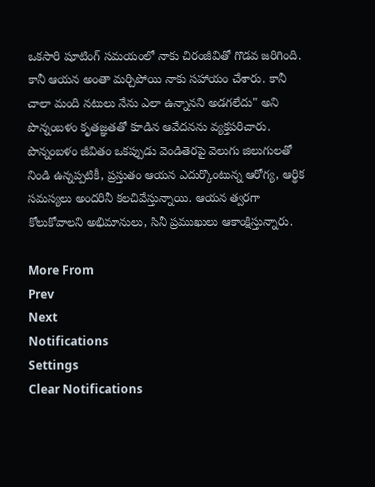ఒకసారి షూటింగ్ సమయంలో నాకు చిరంజీవితో గొడవ జరిగింది. కానీ ఆయన అంతా మర్చిపోయి నాకు సహాయం చేశారు. కానీ చాలా మంది నటులు నేను ఎలా ఉన్నానని అడగలేదు" అని పొన్నంబళం కృతజ్ఞతతో కూడిన ఆవేదనను వ్యక్తపరిచారు. పొన్నంబళం జీవితం ఒకప్పుడు వెండితెరపై వెలుగు జిలుగులతో నిండి ఉన్నప్పటికీ, ప్రస్తుతం ఆయన ఎదుర్కొంటున్న ఆరోగ్య, ఆర్థిక సమస్యలు అందరినీ కలచివేస్తున్నాయి. ఆయన త్వరగా కోలుకోవాలని అభిమానులు, సినీ ప్రముఖులు ఆకాంక్షిస్తున్నారు.

More From
Prev
Next
Notifications
Settings
Clear Notifications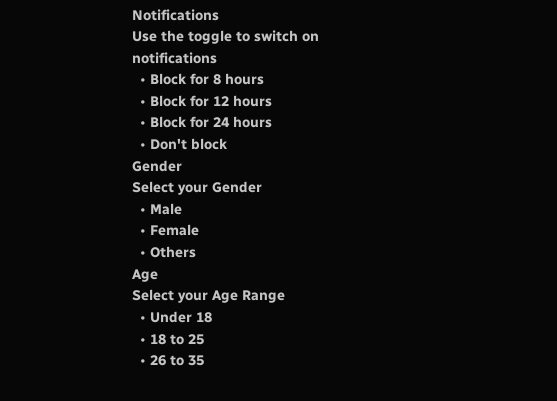Notifications
Use the toggle to switch on notifications
  • Block for 8 hours
  • Block for 12 hours
  • Block for 24 hours
  • Don't block
Gender
Select your Gender
  • Male
  • Female
  • Others
Age
Select your Age Range
  • Under 18
  • 18 to 25
  • 26 to 35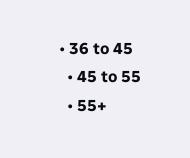• 36 to 45
  • 45 to 55
  • 55+